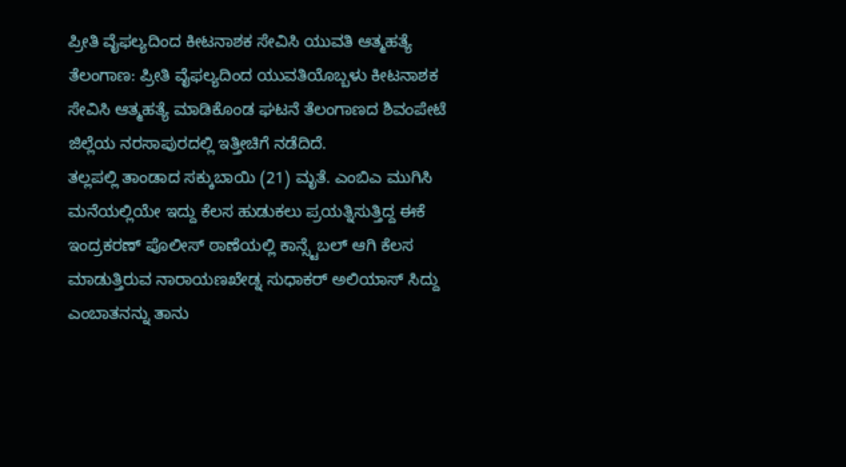ಪ್ರೀತಿ ವೈಫಲ್ಯದಿಂದ ಕೀಟನಾಶಕ ಸೇವಿಸಿ ಯುವತಿ ಆತ್ಮಹತ್ಯೆ
ತೆಲಂಗಾಣ: ಪ್ರೀತಿ ವೈಫಲ್ಯದಿಂದ ಯುವತಿಯೊಬ್ಬಳು ಕೀಟನಾಶಕ ಸೇವಿಸಿ ಆತ್ಮಹತ್ಯೆ ಮಾಡಿಕೊಂಡ ಘಟನೆ ತೆಲಂಗಾಣದ ಶಿವಂಪೇಟೆ ಜಿಲ್ಲೆಯ ನರಸಾಪುರದಲ್ಲಿ ಇತ್ತೀಚಿಗೆ ನಡೆದಿದೆ.
ತಲ್ಲಪಲ್ಲಿ ತಾಂಡಾದ ಸಕ್ಕುಬಾಯಿ (21) ಮೃತೆ. ಎಂಬಿಎ ಮುಗಿಸಿ ಮನೆಯಲ್ಲಿಯೇ ಇದ್ದು ಕೆಲಸ ಹುಡುಕಲು ಪ್ರಯತ್ನಿಸುತ್ತಿದ್ದ ಈಕೆ ಇಂದ್ರಕರಣ್ ಪೊಲೀಸ್ ಠಾಣೆಯಲ್ಲಿ ಕಾನ್ಸ್ಟೆಬಲ್ ಆಗಿ ಕೆಲಸ ಮಾಡುತ್ತಿರುವ ನಾರಾಯಣಖೇಡ್ನ ಸುಧಾಕರ್ ಅಲಿಯಾಸ್ ಸಿದ್ದು ಎಂಬಾತನನ್ನು ತಾನು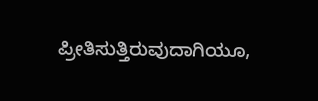ಪ್ರೀತಿಸುತ್ತಿರುವುದಾಗಿಯೂ,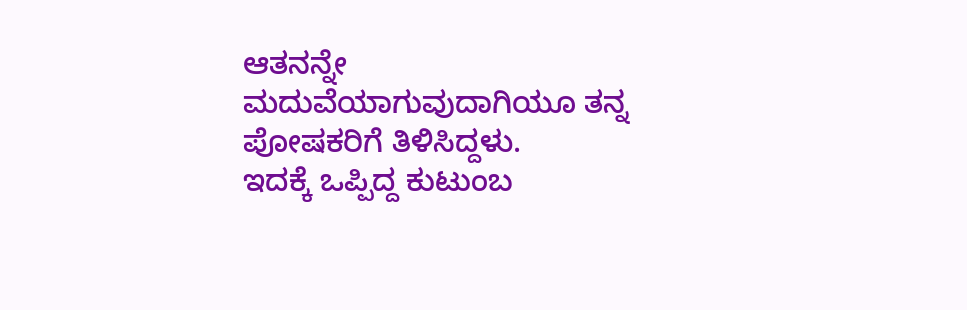ಆತನನ್ನೇ ಮದುವೆಯಾಗುವುದಾಗಿಯೂ ತನ್ನ ಪೋಷಕರಿಗೆ ತಿಳಿಸಿದ್ದಳು.
ಇದಕ್ಕೆ ಒಪ್ಪಿದ್ದ ಕುಟುಂಬ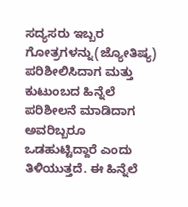ಸದ್ಯಸರು ಇಬ್ಬರ ಗೋತ್ರಗಳನ್ನು(ಜ್ಯೋತಿಷ್ಯ) ಪರಿಶೀಲಿಸಿದಾಗ ಮತ್ತು ಕುಟುಂಬದ ಹಿನ್ನೆಲೆ ಪರಿಶೀಲನೆ ಮಾಡಿದಾಗ ಅವರಿಬ್ಬರೂ ಒಡಹುಟ್ಟಿದ್ದಾರೆ ಎಂದು ತಿಳಿಯುತ್ತದೆ. ಈ ಹಿನ್ನೆಲೆ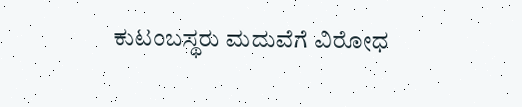ಕುಟಂಬಸ್ಥರು ಮದುವೆಗೆ ವಿರೋಧ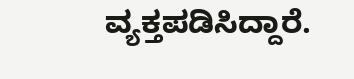ವ್ಯಕ್ತಪಡಿಸಿದ್ದಾರೆ.